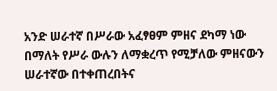አንድ ሠራተኛ በሥራው አፈፃፀም ምዘና ደካማ ነው በማለት የሥራ ውሉን ለማቋረጥ የሚቻለው ምዘናውን ሠራተኛው በተቀጠረበትና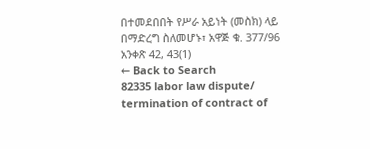በተመደበበት የሥራ አይነት (መስክ) ላይ በማድረግ ስለመሆኑ፣ አዋጅ ቁ. 377/96 አንቀጽ 42, 43(1)
← Back to Search
82335 labor law dispute/ termination of contract of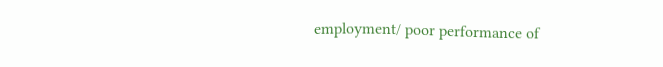employment/ poor performance of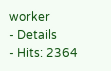worker
- Details
- Hits: 2364